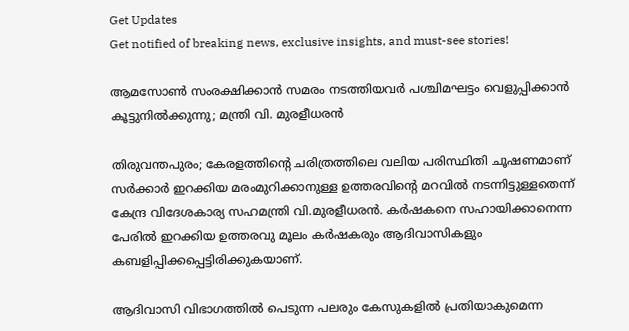Get Updates
Get notified of breaking news, exclusive insights, and must-see stories!

ആമസോൺ സംരക്ഷിക്കാൻ സമരം നടത്തിയവർ പശ്ചിമഘട്ടം വെളുപ്പിക്കാൻ കൂട്ടുനിൽക്കുന്നു; മന്ത്രി വി. മുരളീധരൻ

തിരുവന്തപുരം; കേരളത്തിന്‍റെ ചരിത്രത്തിലെ വലിയ പരിസ്ഥിതി ചൂഷണമാണ് സർക്കാർ ഇറക്കിയ മരംമുറിക്കാനുള്ള ഉത്തരവിൻ്റെ മറവിൽ നടന്നിട്ടുള്ളതെന്ന് കേന്ദ്ര വിദേശകാര്യ സഹമന്ത്രി വി.മുരളീധരൻ. കര്‍ഷകനെ സഹായിക്കാനെന്ന പേരില്‍ ഇറക്കിയ ഉത്തരവു മൂലം കര്‍ഷകരും ആദിവാസികളും കബളിപ്പിക്കപ്പെട്ടിരിക്കുകയാണ്.

ആദിവാസി വിഭാഗത്തിൽ പെടുന്ന പലരും കേസുകളില്‍ പ്രതിയാകുമെന്ന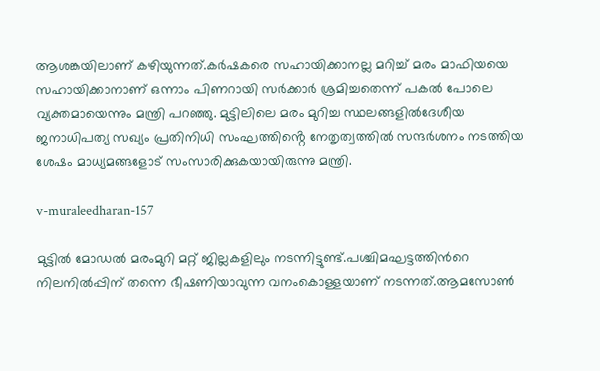ആശങ്കയിലാണ് കഴിയുന്നത്.കര്‍ഷകരെ സഹായിക്കാനല്ല മറിച്ച് മരം മാഫിയയെ സഹായിക്കാനാണ് ഒന്നാം പിണറായി സര്‍ക്കാര്‍ ശ്രമിച്ചതെന്ന് പകല്‍ പോലെ വ്യക്തമായെന്നും മന്ത്രി പറഞ്ഞു. മുട്ടിലിലെ മരം മുറിച്ച സ്ഥലങ്ങളിൽദേശീയ ജനാധിപത്യ സഖ്യം പ്രതിനിധി സംഘത്തിൻ്റെ നേതൃത്വത്തിൽ സന്ദർശനം നടത്തിയ ശേഷം മാധ്യമങ്ങളോട് സംസാരിക്കുകയായിരുന്നു മന്ത്രി.

v-muraleedharan-157

മുട്ടില്‍ മോഡല്‍ മരംമുറി മറ്റ് ജില്ലകളിലും നടന്നിട്ടുണ്ട്.പശ്ചിമഘട്ടത്തിന്‍റെ നിലനില്‍പ്പിന് തന്നെ ഭീഷണിയാവുന്ന വനംകൊള്ളയാണ് നടന്നത്.ആമസോണ്‍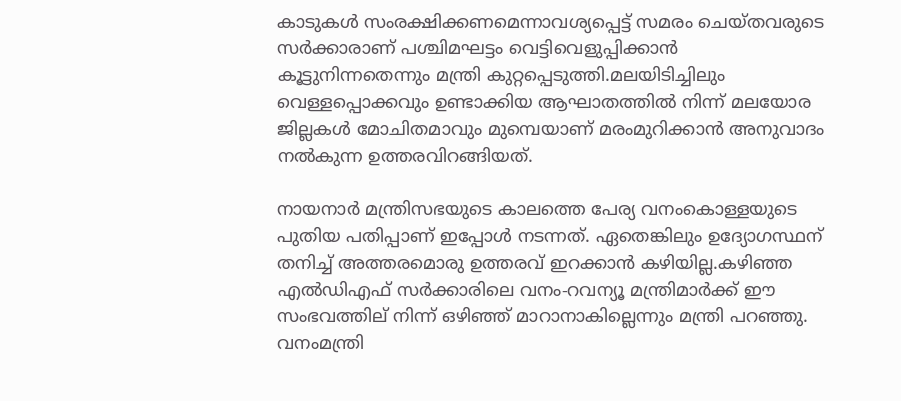കാടുകള്‍ സംരക്ഷിക്കണമെന്നാവശ്യപ്പെട്ട് സമരം ചെയ്തവരുടെ സര്‍ക്കാരാണ് പശ്ചിമഘട്ടം വെട്ടിവെളുപ്പിക്കാന്‍ കൂട്ടുനിന്നതെന്നും മന്ത്രി കുറ്റപ്പെടുത്തി.മലയിടിച്ചിലും വെള്ളപ്പൊക്കവും ഉണ്ടാക്കിയ ആഘാതത്തില്‍ നിന്ന് മലയോര ജില്ലകള്‍ മോചിതമാവും മുമ്പെയാണ് മരംമുറിക്കാന്‍ അനുവാദം നല്‍കുന്ന ഉത്തരവിറങ്ങിയത്.

നായനാര്‍ മന്ത്രിസഭയുടെ കാലത്തെ പേര്യ വനംകൊള്ളയുടെ പുതിയ പതിപ്പാണ് ഇപ്പോൾ നടന്നത്. ഏതെങ്കിലും ഉദ്യോഗസ്ഥന് തനിച്ച് അത്തരമൊരു ഉത്തരവ് ഇറക്കാൻ കഴിയില്ല.കഴിഞ്ഞ എൽഡിഎഫ് സര്‍ക്കാരിലെ വനം-റവന്യൂ മന്ത്രിമാര്‍ക്ക് ഈ സംഭവത്തില് നിന്ന് ഒഴിഞ്ഞ് മാറാനാകില്ലെന്നും മന്ത്രി പറഞ്ഞു. വനംമന്ത്രി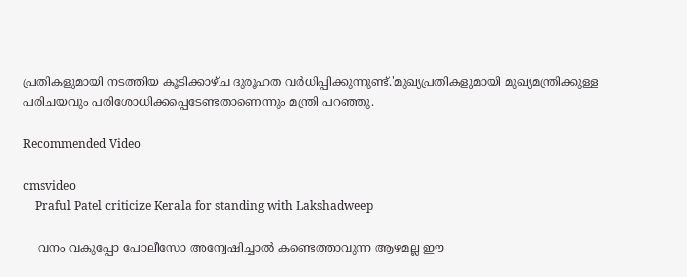പ്രതികളുമായി നടത്തിയ കൂടിക്കാഴ്ച ദുരൂഹത വർധിപ്പിക്കുന്നുണ്ട്.'മുഖ്യപ്രതികളുമായി മുഖ്യമന്ത്രിക്കുള്ള പരിചയവും പരിശോധിക്കപ്പെടേണ്ടതാണെന്നും മന്ത്രി പറഞ്ഞു.

Recommended Video

cmsvideo
    Praful Patel criticize Kerala for standing with Lakshadweep

    വനം വകുപ്പോ പോലീസോ അന്വേഷിച്ചാല്‍ കണ്ടെത്താവുന്ന ആഴമല്ല ഈ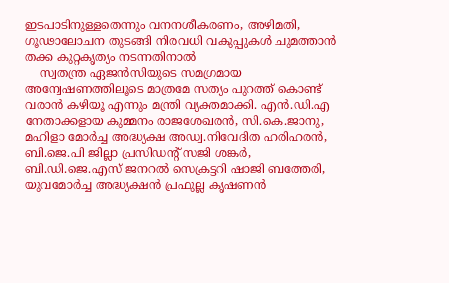ഇടപാടിനുള്ളതെന്നും വനനശീകരണം, അഴിമതി, ഗൂഢാലോചന തുടങ്ങി നിരവധി വകുപ്പുകൾ ചുമത്താൻ തക്ക കുറ്റകൃത്യം നടന്നതിനാൽ
    സ്വതന്ത്ര ഏജന്‍സിയുടെ സമഗ്രമായ അന്വേഷണത്തിലൂടെ മാത്രമേ സത്യം പുറത്ത് കൊണ്ട് വരാൻ കഴിയൂ എന്നും മന്ത്രി വ്യക്തമാക്കി. എൻ.ഡി.എ നേതാക്കളായ കുമ്മനം രാജശേഖരൻ, സി.കെ.ജാനു, മഹിളാ മോർച്ച അദ്ധ്യക്ഷ അഡ്വ.നിവേദിത ഹരിഹരൻ, ബി.ജെ.പി ജില്ലാ പ്രസിഡൻ്റ് സജി ശങ്കർ, ബി.ഡി.ജെ.എസ് ജനറൽ സെക്രട്ടറി ഷാജി ബത്തേരി, യുവമോർച്ച അദ്ധ്യക്ഷൻ പ്രഫുല്ല കൃഷണൻ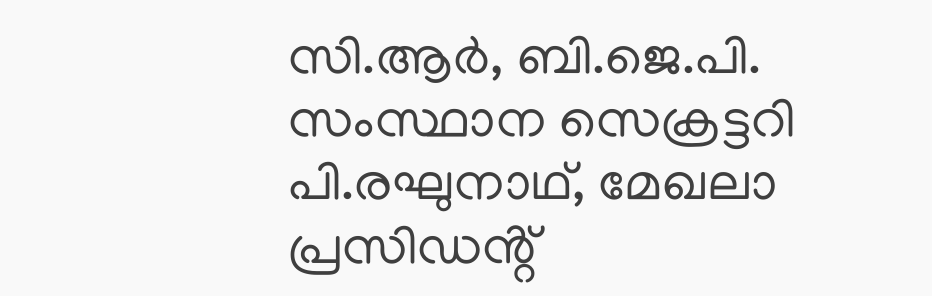സി.ആർ, ബി.ജെ.പി. സംസ്ഥാന സെക്രട്ടറി പി.രഘുനാഥ്, മേഖലാ പ്രസിഡൻ്റ്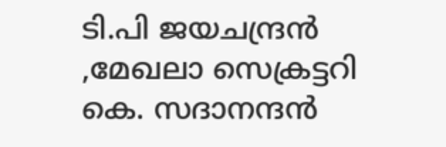ടി.പി ജയചന്ദ്രൻ ,മേഖലാ സെക്രട്ടറി കെ. സദാനന്ദൻ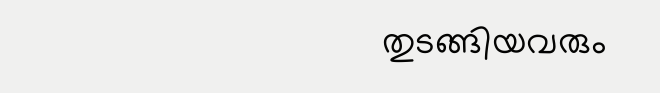തുടങ്ങിയവരും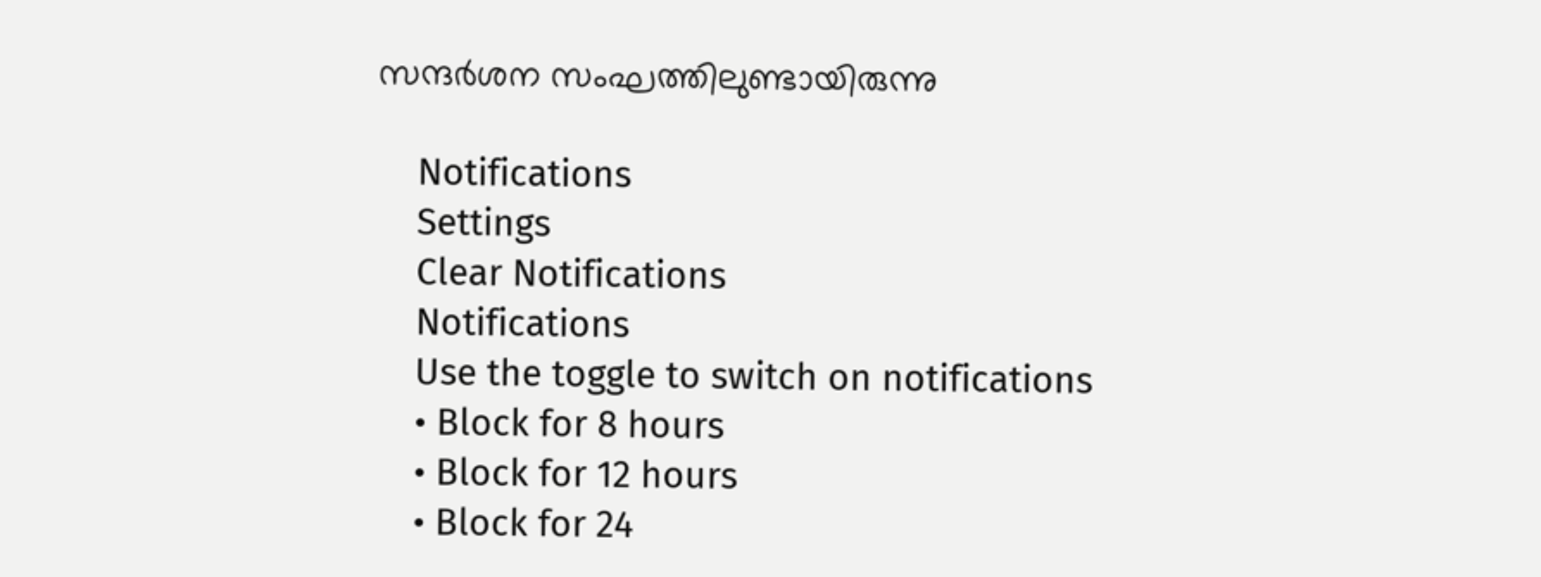സന്ദർശന സംഘത്തിലുണ്ടായിരുന്നു

    Notifications
    Settings
    Clear Notifications
    Notifications
    Use the toggle to switch on notifications
    • Block for 8 hours
    • Block for 12 hours
    • Block for 24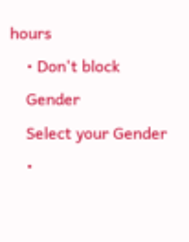hours
    • Don't block
    Gender
    Select your Gender
    •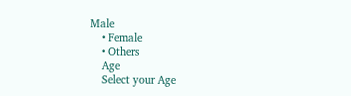Male
    • Female
    • Others
    Age
    Select your Age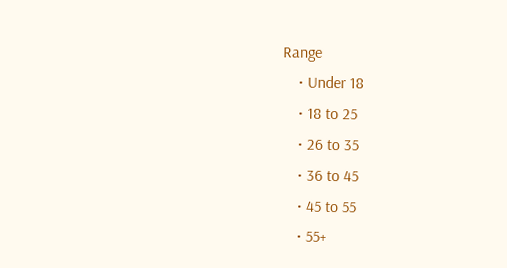Range
    • Under 18
    • 18 to 25
    • 26 to 35
    • 36 to 45
    • 45 to 55
    • 55+